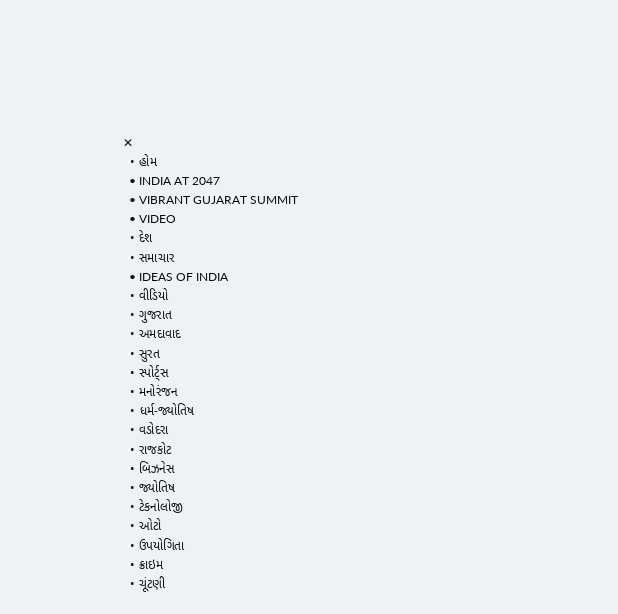✕
  • હોમ
  • INDIA AT 2047
  • VIBRANT GUJARAT SUMMIT
  • VIDEO
  • દેશ
  • સમાચાર
  • IDEAS OF INDIA
  • વીડિયો
  • ગુજરાત
  • અમદાવાદ
  • સુરત
  • સ્પોર્ટ્સ
  • મનોરંજન
  • ધર્મ-જ્યોતિષ
  • વડોદરા
  • રાજકોટ
  • બિઝનેસ
  • જ્યોતિષ
  • ટેકનોલોજી
  • ઓટો
  • ઉપયોગિતા
  • ક્રાઇમ
  • ચૂંટણી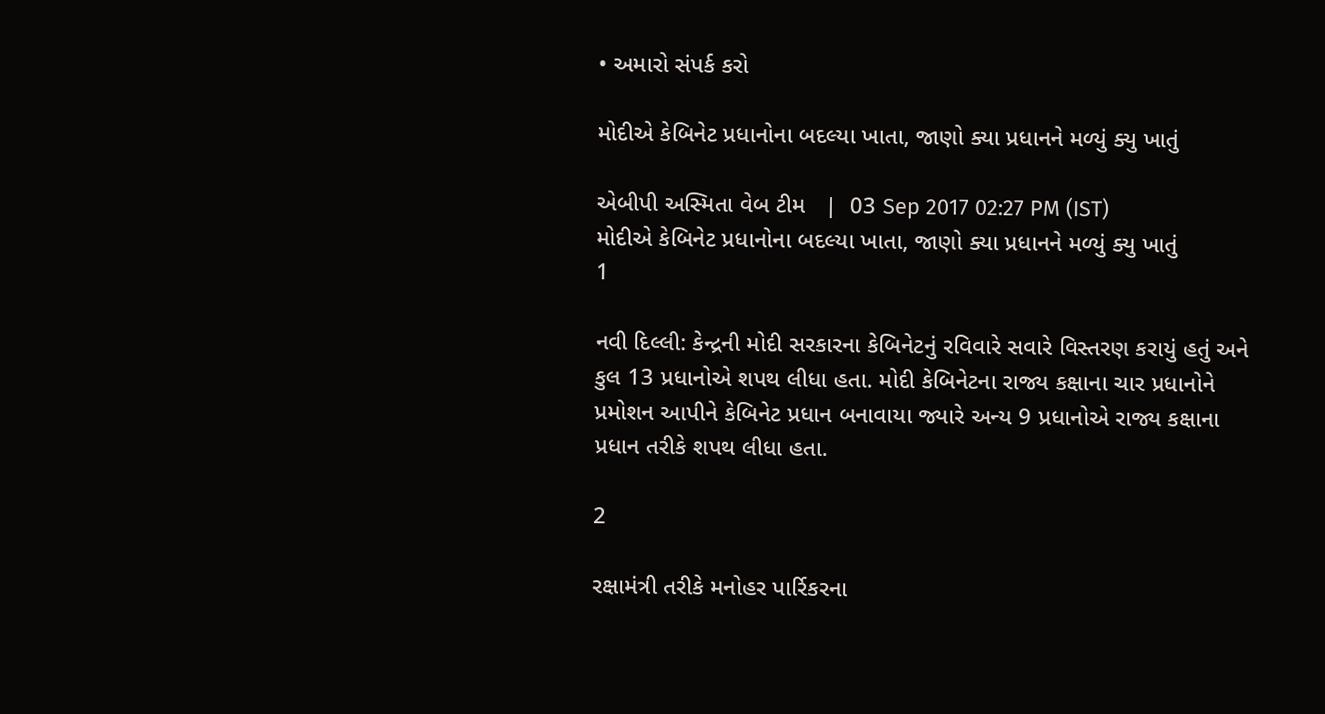• અમારો સંપર્ક કરો

મોદીએ કેબિનેટ પ્રધાનોના બદલ્યા ખાતા, જાણો ક્યા પ્રધાનને મળ્યું ક્યુ ખાતું

એબીપી અસ્મિતા વેબ ટીમ   |  03 Sep 2017 02:27 PM (IST)
મોદીએ કેબિનેટ પ્રધાનોના બદલ્યા ખાતા, જાણો ક્યા પ્રધાનને મળ્યું ક્યુ ખાતું
1

નવી દિલ્લી: કેન્દ્રની મોદી સરકારના કેબિનેટનું રવિવારે સવારે વિસ્તરણ કરાયું હતું અને કુલ 13 પ્રધાનોએ શપથ લીધા હતા. મોદી કેબિનેટના રાજ્ય કક્ષાના ચાર પ્રધાનોને પ્રમોશન આપીને કેબિનેટ પ્રધાન બનાવાયા જ્યારે અન્ય 9 પ્રધાનોએ રાજ્ય કક્ષાના પ્રધાન તરીકે શપથ લીધા હતા.

2

રક્ષામંત્રી તરીકે મનોહર પાર્રિકરના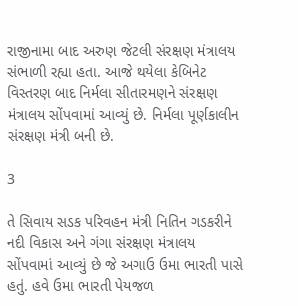રાજીનામા બાદ અરુણ જેટલી સંરક્ષણ મંત્રાલય સંભાળી રહ્યા હતા. આજે થયેલા કેબિનેટ વિસ્તરણ બાદ નિર્મલા સીતારમણને સંરક્ષણ મંત્રાલય સોંપવામાં આવ્યું છે. નિર્મલા પૂર્ણકાલીન સંરક્ષણ મંત્રી બની છે.

3

તે સિવાય સડક પરિવહન મંત્રી નિતિન ગડકરીને નદી વિકાસ અને ગંગા સંરક્ષણ મંત્રાલય સોંપવામાં આવ્યું છે જે અગાઉ ઉમા ભારતી પાસે હતું. હવે ઉમા ભારતી પેયજળ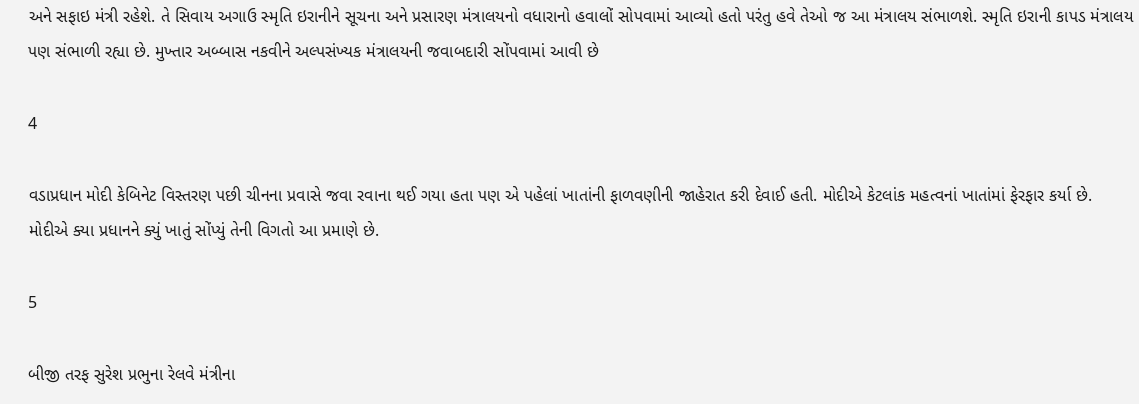અને સફાઇ મંત્રી રહેશે. તે સિવાય અગાઉ સ્મૃતિ ઇરાનીને સૂચના અને પ્રસારણ મંત્રાલયનો વધારાનો હવાલોં સોપવામાં આવ્યો હતો પરંતુ હવે તેઓ જ આ મંત્રાલય સંભાળશે. સ્મૃતિ ઇરાની કાપડ મંત્રાલય પણ સંભાળી રહ્યા છે. મુખ્તાર અબ્બાસ નકવીને અલ્પસંખ્યક મંત્રાલયની જવાબદારી સોંપવામાં આવી છે

4

વડાપ્રધાન મોદી કેબિનેટ વિસ્તરણ પછી ચીનના પ્રવાસે જવા રવાના થઈ ગયા હતા પણ એ પહેલાં ખાતાંની ફાળવણીની જાહેરાત કરી દેવાઈ હતી. મોદીએ કેટલાંક મહત્વનાં ખાતાંમાં ફેરફાર કર્યા છે. મોદીએ ક્યા પ્રધાનને ક્યું ખાતું સોંપ્યું તેની વિગતો આ પ્રમાણે છે.

5

બીજી તરફ સુરેશ પ્રભુના રેલવે મંત્રીના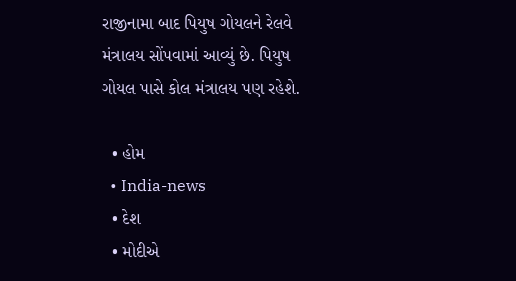રાજીનામા બાદ પિયુષ ગોયલને રેલવે મંત્રાલય સોંપવામાં આવ્યું છે. પિયુષ ગોયલ પાસે કોલ મંત્રાલય પણ રહેશે.

  • હોમ
  • India-news
  • દેશ
  • મોદીએ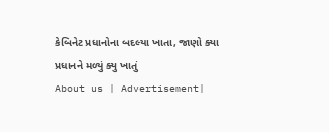કેબિનેટ પ્રધાનોના બદલ્યા ખાતા, જાણો ક્યા પ્રધાનને મળ્યું ક્યુ ખાતું
About us | Advertisement|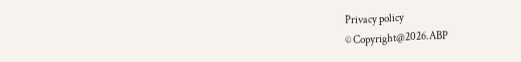Privacy policy
© Copyright@2026.ABP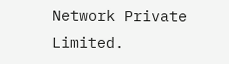Network Private Limited.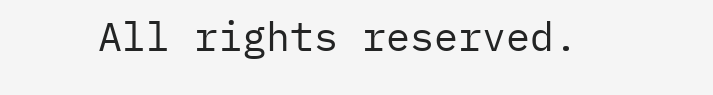All rights reserved.